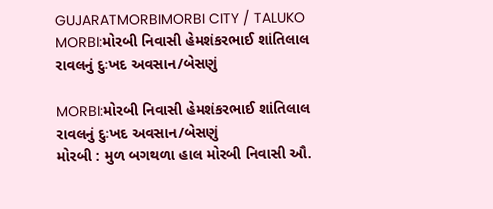GUJARATMORBIMORBI CITY / TALUKO
MORBI:મોરબી નિવાસી હેમશંકરભાઈ શાંતિલાલ રાવલનું દુઃખદ અવસાન/બેસણું

MORBI:મોરબી નિવાસી હેમશંકરભાઈ શાંતિલાલ રાવલનું દુઃખદ અવસાન/બેસણું
મોરબી : મુળ બગથળા હાલ મોરબી નિવાસી ઔ.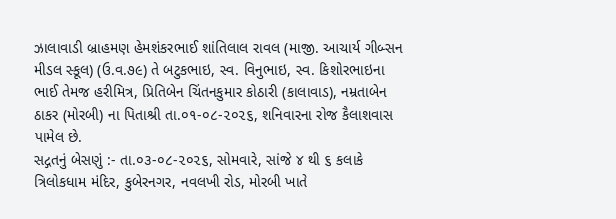ઝાલાવાડી બ્રાહમણ હેમશંકરભાઈ શાંતિલાલ રાવલ (માજી. આચાર્ય ગીબ્સન મીડલ સ્કૂલ) (ઉ.વ.૭૯) તે બટુકભાઇ, સ્વ. વિનુભાઇ, સ્વ. કિશોરભાઇના ભાઈ તેમજ હરીમિત્ર, પ્રિતિબેન ચિંતનકુમાર કોઠારી (કાલાવાડ), નમ્રતાબેન ઠાકર (મોરબી) ના પિતાશ્રી તા.૦૧-૦૮-૨૦૨૬, શનિવારના રોજ કૈલાશવાસ પામેલ છે.
સદ્ગતનું બેસણું :- તા.૦૩-૦૮-૨૦૨૬, સોમવારે, સાંજે ૪ થી ૬ કલાકે ત્રિલોકધામ મંદિર, કુબેરનગર, નવલખી રોડ, મોરબી ખાતે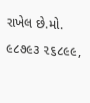રાખેલ છે.મો. ૯૮૭૯૩ ૨૬૮૯૯,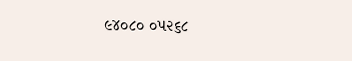૯૪૦૮૦ ૦૫૨૬૮